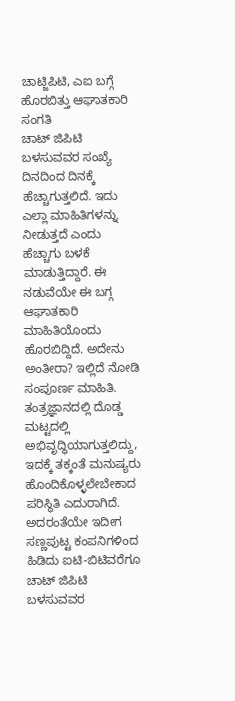ಚಾಟ್ಜಿಪಿಟಿ, ಎಐ ಬಗ್ಗೆ ಹೊರಬಿತ್ತು ಆಘಾತಕಾರಿ ಸಂಗತಿ
ಚಾಟ್ ಜಿಪಿಟಿ ಬಳಸುವವರ ಸಂಖ್ಯೆ ದಿನದಿಂದ ದಿನಕ್ಕೆ ಹೆಚ್ಚಾಗುತ್ತಲಿದೆ. ಇದು ಎಲ್ಲಾ ಮಾಹಿತಿಗಳನ್ನು ನೀಡುತ್ತದೆ ಎಂದು ಹೆಚ್ಚಾಗು ಬಳಕೆ ಮಾಡುತ್ತಿದ್ದಾರೆ. ಈ ನಡುವೆಯೇ ಈ ಬಗ್ಗ ಆಘಾತಕಾರಿ ಮಾಹಿತಿಯೊಂದು ಹೊರಬಿದ್ದಿದೆ. ಅದೇನು ಅಂತೀರಾ? ಇಲ್ಲಿದೆ ನೋಡಿ ಸಂಪೂರ್ಣ ಮಾಹಿತಿ.
ತಂತ್ರಜ್ಞಾನದಲ್ಲಿ ದೊಡ್ಡ ಮಟ್ಟದಲ್ಲಿ ಅಭಿವೃದ್ಧಿಯಾಗುತ್ತಲಿದ್ದು, ಇದಕ್ಕೆ ತಕ್ಕಂತೆ ಮನುಷ್ಯರು ಹೊಂದಿಕೊಳ್ಳಲೇಬೇಕಾದ ಪರಿಸ್ಥಿತಿ ಎದುರಾಗಿದೆ. ಅದರಂತೆಯೇ ಇದೀಗ ಸಣ್ಣಪುಟ್ಟ ಕಂಪನಿಗಳಿಂದ ಹಿಡಿದು ಐಟಿ-ಬಿಟಿವರೆಗೂ ಚಾಟ್ ಜಿಪಿಟಿ ಬಳಸುವವರ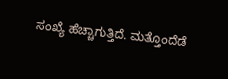ಸಂಖ್ಯೆ ಹೆಚ್ಚಾಗುತ್ತಿದೆ. ಮತ್ತೊಂದೆಡೆ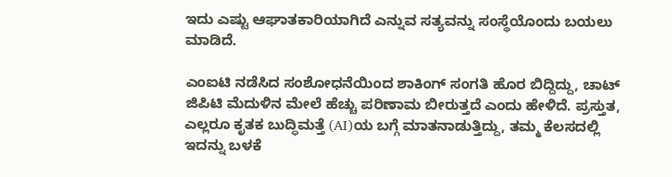ಇದು ಎಷ್ಟು ಆಘಾತಕಾರಿಯಾಗಿದೆ ಎನ್ನುವ ಸತ್ಯವನ್ನು ಸಂಸ್ಥೆಯೊಂದು ಬಯಲು ಮಾಡಿದೆ.

ಎಂಐಟಿ ನಡೆಸಿದ ಸಂಶೋಧನೆಯಿಂದ ಶಾಕಿಂಗ್ ಸಂಗತಿ ಹೊರ ಬಿದ್ದಿದ್ದು, ಚಾಟ್ ಜಿಪಿಟಿ ಮೆದುಳಿನ ಮೇಲೆ ಹೆಚ್ಚು ಪರಿಣಾಮ ಬೀರುತ್ತದೆ ಎಂದು ಹೇಳಿದೆ. ಪ್ರಸ್ತುತ, ಎಲ್ಲರೂ ಕೃತಕ ಬುದ್ಧಿಮತ್ತೆ (AI)ಯ ಬಗ್ಗೆ ಮಾತನಾಡುತ್ತಿದ್ದು, ತಮ್ಮ ಕೆಲಸದಲ್ಲಿ ಇದನ್ನು ಬಳಕೆ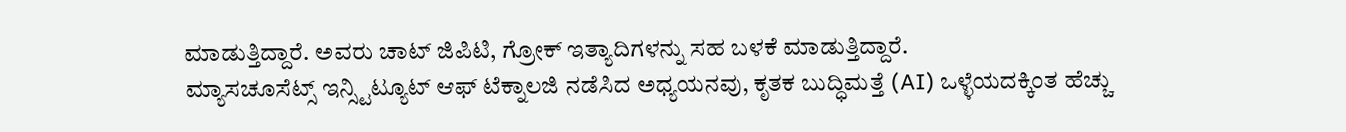ಮಾಡುತ್ತಿದ್ದಾರೆ. ಅವರು ಚಾಟ್ ಜಿಪಿಟಿ, ಗ್ರೋಕ್ ಇತ್ಯಾದಿಗಳನ್ನು ಸಹ ಬಳಕೆ ಮಾಡುತ್ತಿದ್ದಾರೆ.
ಮ್ಯಾಸಚೂಸೆಟ್ಸ್ ಇನ್ಸ್ಟಿಟ್ಯೂಟ್ ಆಫ್ ಟೆಕ್ನಾಲಜಿ ನಡೆಸಿದ ಅಧ್ಯಯನವು, ಕೃತಕ ಬುದ್ಧಿಮತ್ತೆ (AI) ಒಳ್ಳೆಯದಕ್ಕಿಂತ ಹೆಚ್ಚು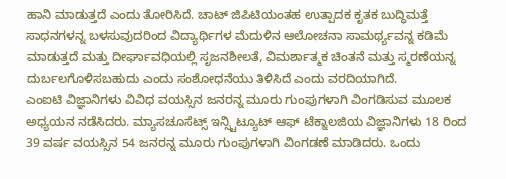ಹಾನಿ ಮಾಡುತ್ತದೆ ಎಂದು ತೋರಿಸಿದೆ. ಚಾಟ್ ಜಿಪಿಟಿಯಂತಹ ಉತ್ಪಾದಕ ಕೃತಕ ಬುದ್ಧಿಮತ್ತೆ ಸಾಧನಗಳನ್ನ ಬಳಸುವುದರಿಂದ ವಿದ್ಯಾರ್ಥಿಗಳ ಮೆದುಳಿನ ಆಲೋಚನಾ ಸಾಮರ್ಥ್ಯವನ್ನ ಕಡಿಮೆ ಮಾಡುತ್ತದೆ ಮತ್ತು ದೀರ್ಘಾವಧಿಯಲ್ಲಿ ಸೃಜನಶೀಲತೆ, ವಿಮರ್ಶಾತ್ಮಕ ಚಿಂತನೆ ಮತ್ತು ಸ್ಮರಣೆಯನ್ನ ದುರ್ಬಲಗೊಳಿಸಬಹುದು ಎಂದು ಸಂಶೋಧನೆಯು ತಿಳಿಸಿದೆ ಎಂದು ವರದಿಯಾಗಿದೆ.
ಎಂಐಟಿ ವಿಜ್ಞಾನಿಗಳು ವಿವಿಧ ವಯಸ್ಸಿನ ಜನರನ್ನ ಮೂರು ಗುಂಪುಗಳಾಗಿ ವಿಂಗಡಿಸುವ ಮೂಲಕ ಅಧ್ಯಯನ ನಡೆಸಿದರು. ಮ್ಯಾಸಚೂಸೆಟ್ಸ್ ಇನ್ಸ್ಟಿಟ್ಯೂಟ್ ಆಫ್ ಟೆಕ್ನಾಲಜಿಯ ವಿಜ್ಞಾನಿಗಳು 18 ರಿಂದ 39 ವರ್ಷ ವಯಸ್ಸಿನ 54 ಜನರನ್ನ ಮೂರು ಗುಂಪುಗಳಾಗಿ ವಿಂಗಡಣೆ ಮಾಡಿದರು. ಒಂದು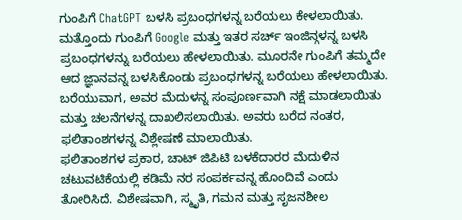ಗುಂಪಿಗೆ ChatGPT ಬಳಸಿ ಪ್ರಬಂಧಗಳನ್ನ ಬರೆಯಲು ಕೇಳಲಾಯಿತು. ಮತ್ತೊಂದು ಗುಂಪಿಗೆ Google ಮತ್ತು ಇತರ ಸರ್ಚ್ ಇಂಜಿನ್ಗಳನ್ನ ಬಳಸಿ ಪ್ರಬಂಧಗಳನ್ನು ಬರೆಯಲು ಹೇಳಲಾಯಿತು. ಮೂರನೇ ಗುಂಪಿಗೆ ತಮ್ಮದೇ ಆದ ಜ್ಞಾನವನ್ನ ಬಳಸಿಕೊಂಡು ಪ್ರಬಂಧಗಳನ್ನ ಬರೆಯಲು ಹೇಳಲಾಯಿತು. ಬರೆಯುವಾಗ, ಅವರ ಮೆದುಳನ್ನ ಸಂಪೂರ್ಣವಾಗಿ ನಕ್ಷೆ ಮಾಡಲಾಯಿತು ಮತ್ತು ಚಲನೆಗಳನ್ನ ದಾಖಲಿಸಲಾಯಿತು. ಅವರು ಬರೆದ ನಂತರ, ಫಲಿತಾಂಶಗಳನ್ನ ವಿಶ್ಲೇಷಣೆ ಮಾಲಾಯಿತು.
ಫಲಿತಾಂಶಗಳ ಪ್ರಕಾರ, ಚಾಟ್ ಜಿಪಿಟಿ ಬಳಕೆದಾರರ ಮೆದುಳಿನ ಚಟುವಟಿಕೆಯಲ್ಲಿ ಕಡಿಮೆ ನರ ಸಂಪರ್ಕವನ್ನ ಹೊಂದಿವೆ ಎಂದು ತೋರಿಸಿದೆ. ವಿಶೇಷವಾಗಿ, ಸ್ಮೃತಿ, ಗಮನ ಮತ್ತು ಸೃಜನಶೀಲ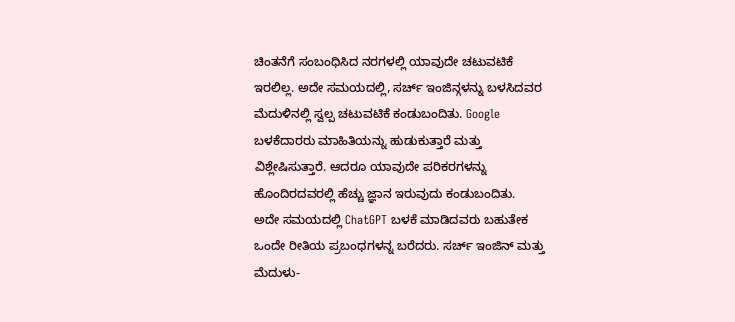ಚಿಂತನೆಗೆ ಸಂಬಂಧಿಸಿದ ನರಗಳಲ್ಲಿ ಯಾವುದೇ ಚಟುವಟಿಕೆ ಇರಲಿಲ್ಲ. ಅದೇ ಸಮಯದಲ್ಲಿ, ಸರ್ಚ್ ಇಂಜಿನ್ಗಳನ್ನು ಬಳಸಿದವರ ಮೆದುಳಿನಲ್ಲಿ ಸ್ವಲ್ಪ ಚಟುವಟಿಕೆ ಕಂಡುಬಂದಿತು. Google ಬಳಕೆದಾರರು ಮಾಹಿತಿಯನ್ನು ಹುಡುಕುತ್ತಾರೆ ಮತ್ತು ವಿಶ್ಲೇಷಿಸುತ್ತಾರೆ. ಆದರೂ ಯಾವುದೇ ಪರಿಕರಗಳನ್ನು ಹೊಂದಿರದವರಲ್ಲಿ ಹೆಚ್ಚು ಜ್ಞಾನ ಇರುವುದು ಕಂಡುಬಂದಿತು.
ಅದೇ ಸಮಯದಲ್ಲಿ ChatGPT ಬಳಕೆ ಮಾಡಿದವರು ಬಹುತೇಕ ಒಂದೇ ರೀತಿಯ ಪ್ರಬಂಧಗಳನ್ನ ಬರೆದರು. ಸರ್ಚ್ ಇಂಜಿನ್ ಮತ್ತು ಮೆದುಳು-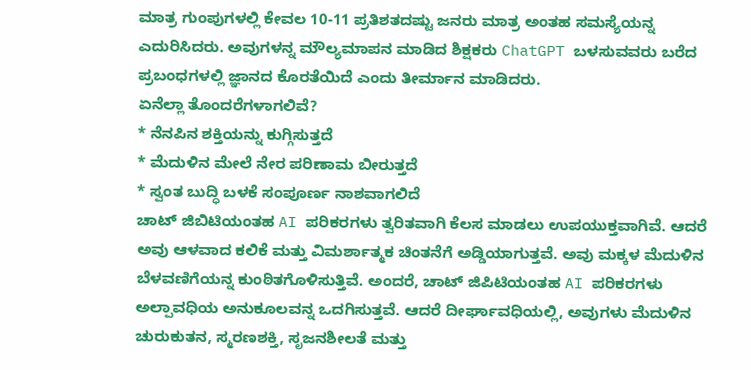ಮಾತ್ರ ಗುಂಪುಗಳಲ್ಲಿ ಕೇವಲ 10-11 ಪ್ರತಿಶತದಷ್ಟು ಜನರು ಮಾತ್ರ ಅಂತಹ ಸಮಸ್ಯೆಯನ್ನ ಎದುರಿಸಿದರು. ಅವುಗಳನ್ನ ಮೌಲ್ಯಮಾಪನ ಮಾಡಿದ ಶಿಕ್ಷಕರು ChatGPT ಬಳಸುವವರು ಬರೆದ ಪ್ರಬಂಧಗಳಲ್ಲಿ ಜ್ಞಾನದ ಕೊರತೆಯಿದೆ ಎಂದು ತೀರ್ಮಾನ ಮಾಡಿದರು.
ಏನೆಲ್ಲಾ ತೊಂದರೆಗಳಾಗಲಿವೆ?
* ನೆನಪಿನ ಶಕ್ತಿಯನ್ನು ಕುಗ್ಗಿಸುತ್ತದೆ
* ಮೆದುಳಿನ ಮೇಲೆ ನೇರ ಪರಿಣಾಮ ಬೀರುತ್ತದೆ
* ಸ್ವಂತ ಬುದ್ಧಿ ಬಳಕೆ ಸಂಪೂರ್ಣ ನಾಶವಾಗಲಿದೆ
ಚಾಟ್ ಜಿಬಿಟಿಯಂತಹ AI ಪರಿಕರಗಳು ತ್ವರಿತವಾಗಿ ಕೆಲಸ ಮಾಡಲು ಉಪಯುಕ್ತವಾಗಿವೆ. ಆದರೆ ಅವು ಆಳವಾದ ಕಲಿಕೆ ಮತ್ತು ವಿಮರ್ಶಾತ್ಮಕ ಚಿಂತನೆಗೆ ಅಡ್ಡಿಯಾಗುತ್ತವೆ. ಅವು ಮಕ್ಕಳ ಮೆದುಳಿನ ಬೆಳವಣಿಗೆಯನ್ನ ಕುಂಠಿತಗೊಳಿಸುತ್ತಿವೆ. ಅಂದರೆ, ಚಾಟ್ ಜಿಪಿಟಿಯಂತಹ AI ಪರಿಕರಗಳು ಅಲ್ಪಾವಧಿಯ ಅನುಕೂಲವನ್ನ ಒದಗಿಸುತ್ತವೆ. ಆದರೆ ದೀರ್ಘಾವಧಿಯಲ್ಲಿ, ಅವುಗಳು ಮೆದುಳಿನ ಚುರುಕುತನ, ಸ್ಮರಣಶಕ್ತಿ, ಸೃಜನಶೀಲತೆ ಮತ್ತು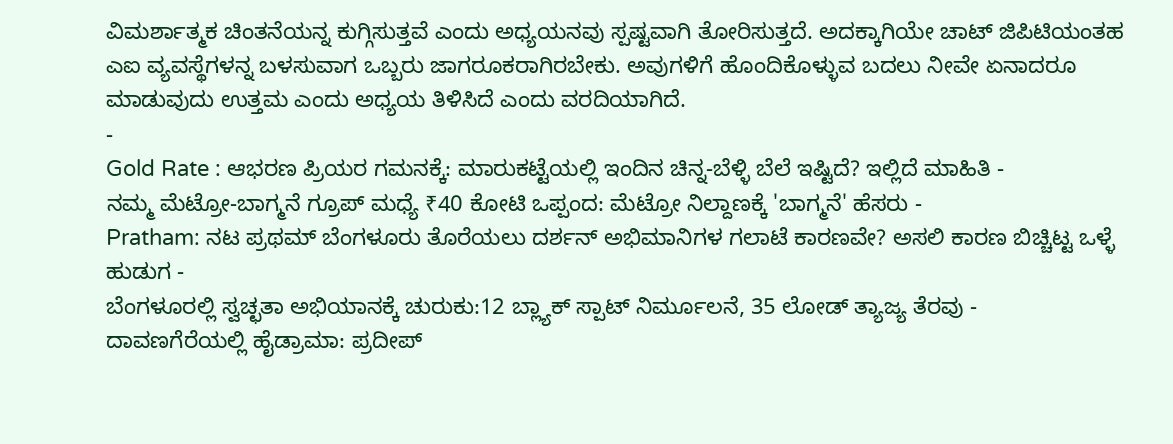ವಿಮರ್ಶಾತ್ಮಕ ಚಿಂತನೆಯನ್ನ ಕುಗ್ಗಿಸುತ್ತವೆ ಎಂದು ಅಧ್ಯಯನವು ಸ್ಪಷ್ಟವಾಗಿ ತೋರಿಸುತ್ತದೆ. ಅದಕ್ಕಾಗಿಯೇ ಚಾಟ್ ಜಿಪಿಟಿಯಂತಹ ಎಐ ವ್ಯವಸ್ಥೆಗಳನ್ನ ಬಳಸುವಾಗ ಒಬ್ಬರು ಜಾಗರೂಕರಾಗಿರಬೇಕು. ಅವುಗಳಿಗೆ ಹೊಂದಿಕೊಳ್ಳುವ ಬದಲು ನೀವೇ ಏನಾದರೂ ಮಾಡುವುದು ಉತ್ತಮ ಎಂದು ಅಧ್ಯಯ ತಿಳಿಸಿದೆ ಎಂದು ವರದಿಯಾಗಿದೆ.
-
Gold Rate : ಆಭರಣ ಪ್ರಿಯರ ಗಮನಕ್ಕೆ: ಮಾರುಕಟ್ಟೆಯಲ್ಲಿ ಇಂದಿನ ಚಿನ್ನ-ಬೆಳ್ಳಿ ಬೆಲೆ ಇಷ್ಟಿದೆ? ಇಲ್ಲಿದೆ ಮಾಹಿತಿ -
ನಮ್ಮ ಮೆಟ್ರೋ-ಬಾಗ್ಮನೆ ಗ್ರೂಪ್ ಮಧ್ಯೆ ₹40 ಕೋಟಿ ಒಪ್ಪಂದ: ಮೆಟ್ರೋ ನಿಲ್ದಾಣಕ್ಕೆ 'ಬಾಗ್ಮನೆ' ಹೆಸರು -
Pratham: ನಟ ಪ್ರಥಮ್ ಬೆಂಗಳೂರು ತೊರೆಯಲು ದರ್ಶನ್ ಅಭಿಮಾನಿಗಳ ಗಲಾಟೆ ಕಾರಣವೇ? ಅಸಲಿ ಕಾರಣ ಬಿಚ್ಚಿಟ್ಟ ಒಳ್ಳೆ ಹುಡುಗ -
ಬೆಂಗಳೂರಲ್ಲಿ ಸ್ವಚ್ಛತಾ ಅಭಿಯಾನಕ್ಕೆ ಚುರುಕು:12 ಬ್ಲ್ಯಾಕ್ ಸ್ಪಾಟ್ ನಿರ್ಮೂಲನೆ, 35 ಲೋಡ್ ತ್ಯಾಜ್ಯ ತೆರವು -
ದಾವಣಗೆರೆಯಲ್ಲಿ ಹೈಡ್ರಾಮಾ: ಪ್ರದೀಪ್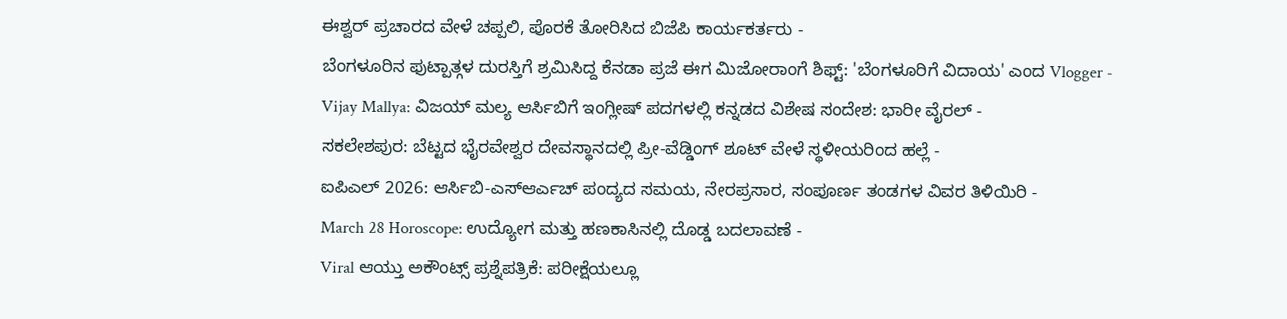ಈಶ್ವರ್ ಪ್ರಚಾರದ ವೇಳೆ ಚಪ್ಪಲಿ, ಪೊರಕೆ ತೋರಿಸಿದ ಬಿಜೆಪಿ ಕಾರ್ಯಕರ್ತರು -
ಬೆಂಗಳೂರಿನ ಫುಟ್ಪಾತ್ಗಳ ದುರಸ್ತಿಗೆ ಶ್ರಮಿಸಿದ್ದ ಕೆನಡಾ ಪ್ರಜೆ ಈಗ ಮಿಜೋರಾಂಗೆ ಶಿಫ್ಟ್: 'ಬೆಂಗಳೂರಿಗೆ ವಿದಾಯ' ಎಂದ Vlogger -
Vijay Mallya: ವಿಜಯ್ ಮಲ್ಯ ಆರ್ಸಿಬಿಗೆ ಇಂಗ್ಲೀಷ್ ಪದಗಳಲ್ಲಿ ಕನ್ನಡದ ವಿಶೇಷ ಸಂದೇಶ: ಭಾರೀ ವೈರಲ್ -
ಸಕಲೇಶಪುರ: ಬೆಟ್ಟದ ಭೈರವೇಶ್ವರ ದೇವಸ್ಥಾನದಲ್ಲಿ ಪ್ರೀ-ವೆಡ್ಡಿಂಗ್ ಶೂಟ್ ವೇಳೆ ಸ್ಥಳೀಯರಿಂದ ಹಲ್ಲೆ -
ಐಪಿಎಲ್ 2026: ಆರ್ಸಿಬಿ-ಎಸ್ಆರ್ಎಚ್ ಪಂದ್ಯದ ಸಮಯ, ನೇರಪ್ರಸಾರ, ಸಂಪೂರ್ಣ ತಂಡಗಳ ವಿವರ ತಿಳಿಯಿರಿ -
March 28 Horoscope: ಉದ್ಯೋಗ ಮತ್ತು ಹಣಕಾಸಿನಲ್ಲಿ ದೊಡ್ಡ ಬದಲಾವಣೆ -
Viral ಆಯ್ತು ಅಕೌಂಟ್ಸ್ ಪ್ರಶ್ನೆಪತ್ರಿಕೆ: ಪರೀಕ್ಷೆಯಲ್ಲೂ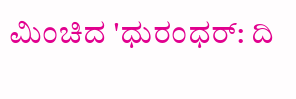ಮಿಂಚಿದ 'ಧುರಂಧರ್: ದಿ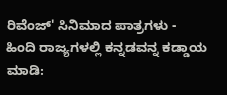ರಿವೆಂಜ್' ಸಿನಿಮಾದ ಪಾತ್ರಗಳು -
ಹಿಂದಿ ರಾಜ್ಯಗಳಲ್ಲಿ ಕನ್ನಡವನ್ನ ಕಡ್ಡಾಯ ಮಾಡಿ: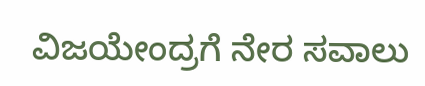ವಿಜಯೇಂದ್ರಗೆ ನೇರ ಸವಾಲು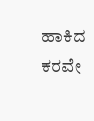ಹಾಕಿದ ಕರವೇ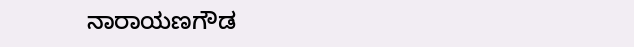ನಾರಾಯಣಗೌಡ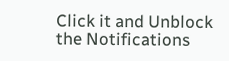Click it and Unblock the Notifications